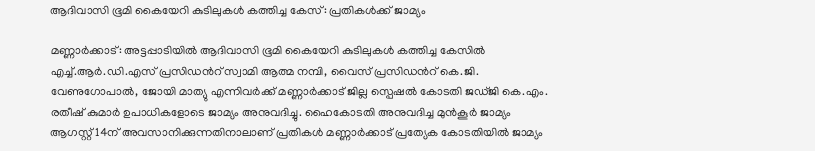ആദിവാസി ഭൂമി കൈയേറി കുടിലുകൾ കത്തിച്ച കേസ്: പ്രതികൾക്ക് ജാമ്യം

മണ്ണാർക്കാട്: അട്ടപ്പാടിയിൽ ആദിവാസി ഭൂമി കൈയേറി കുടിലുകൾ കത്തിച്ച കേസിൽ എച്ച്.ആർ.ഡി.എസ് പ്രസിഡന്‍റ് സ്വാമി ആത്മ നമ്പി, വൈസ് പ്രസിഡന്‍റ് കെ.ജി. വേണുഗോപാൽ, ജോയി മാത്യു എന്നിവർക്ക് മണ്ണാർക്കാട് ജില്ല സ്പെഷൽ കോടതി ജഡ്ജി കെ.എം. രതീഷ് കുമാർ ഉപാധികളോടെ ജാമ്യം അനുവദിച്ചു. ഹൈകോടതി അനുവദിച്ച മുൻകൂർ ജാമ്യം ആഗസ്റ്റ് 14ന് അവസാനിക്കുന്നതിനാലാണ് പ്രതികൾ മണ്ണാർക്കാട് പ്രത്യേക കോടതിയിൽ ജാമ്യം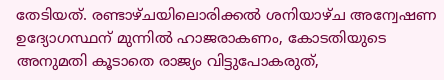തേടിയത്. രണ്ടാഴ്ചയിലൊരിക്കൽ ശനിയാഴ്ച അന്വേഷണ ഉദ്യോഗസ്ഥന് മുന്നിൽ ഹാജരാകണം, കോടതിയുടെ അനുമതി കൂടാതെ രാജ്യം വിട്ടുപോകരുത്,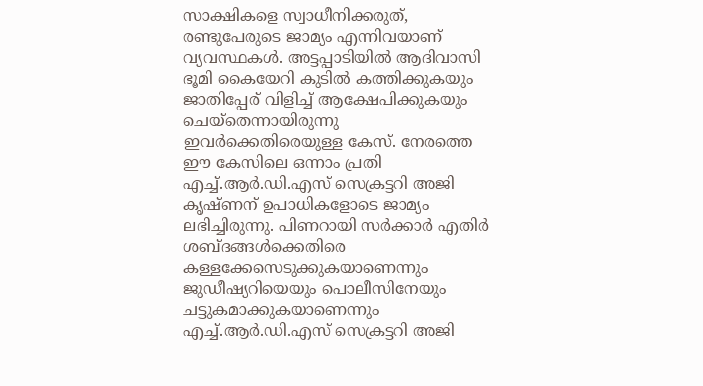സാക്ഷികളെ സ്വാധീനിക്കരുത്, രണ്ടുപേരുടെ ജാമ്യം എന്നിവയാണ് വ്യവസ്ഥകൾ. അട്ടപ്പാടിയിൽ ആദിവാസി ഭൂമി കൈയേറി കുടിൽ കത്തിക്കുകയും ജാതിപ്പേര് വിളിച്ച് ആക്ഷേപിക്കുകയും ചെയ്തെന്നായിരുന്നു ഇവർക്കെതിരെയുള്ള കേസ്. നേരത്തെ ഈ കേസിലെ ഒന്നാം പ്രതി എച്ച്.ആർ.ഡി.എസ് സെക്രട്ടറി അജി കൃഷ്ണന് ഉപാധികളോടെ ജാമ്യം ലഭിച്ചിരുന്നു. പിണറായി സർക്കാർ എതിർ ശബ്ദങ്ങൾക്കെതിരെ കള്ളക്കേസെടുക്കുകയാണെന്നും ജുഡീഷ്യറിയെയും പൊലീസിനേയും ചട്ടുകമാക്കുകയാണെന്നും എച്ച്.ആർ.ഡി.എസ് സെക്രട്ടറി അജി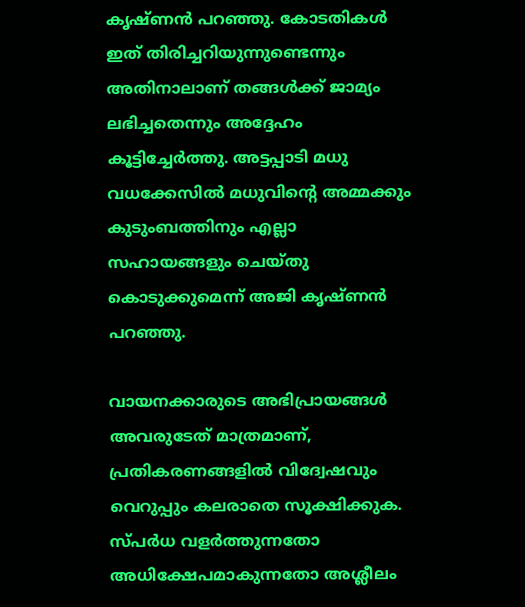കൃഷ്ണൻ പറഞ്ഞു. കോടതികൾ ഇത് തിരിച്ചറിയുന്നുണ്ടെന്നും അതിനാലാണ് തങ്ങൾക്ക് ജാമ്യം ലഭിച്ചതെന്നും അദ്ദേഹം കൂട്ടിച്ചേർത്തു. അട്ടപ്പാടി മധു വധക്കേസിൽ മധുവിന്‍റെ അമ്മക്കും കുടുംബത്തിനും എല്ലാ സഹായങ്ങളും ചെയ്തു കൊടുക്കുമെന്ന് അജി കൃഷ്ണൻ പറഞ്ഞു.

വായനക്കാരുടെ അഭിപ്രായങ്ങള്‍ അവരുടേത് മാത്രമാണ്, പ്രതികരണങ്ങളിൽ വിദ്വേഷവും വെറുപ്പും കലരാതെ സൂക്ഷിക്കുക. സ്പർധ വളർത്തുന്നതോ അധിക്ഷേപമാകുന്നതോ അശ്ലീലം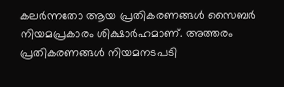കലർന്നതോ ആയ പ്രതികരണങ്ങൾ സൈബർ നിയമപ്രകാരം ശിക്ഷാർഹമാണ്. അത്തരം പ്രതികരണങ്ങൾ നിയമനടപടി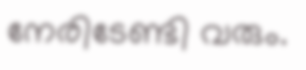നേരിടേണ്ടി വരും.